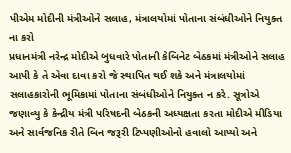પીએમ મોદીની મંત્રીઓને સલાહ, મંત્રાલયોમાં પોતાના સંબંધીઓને નિયુક્ત ના કરો
પ્રધાનમંત્રી નરેન્દ્ર મોદીએ બુધવારે પોતાની કેબિનેટ બેઠકમાં મંત્રીઓને સલાહ આપી કે તે એવા દાવા કરો જે સ્થાપિત થઈ શકે અને મંત્રાલયોમાં સલાહકારોની ભૂમિકામાં પોતાના સંબંધીઓને નિયુક્ત ન કરે. સૂત્રોએ જણાવ્યુ કે કેન્દ્રીય મંત્રી પરિષદની બેઠકની અધ્યક્ષતા કરતા મોદીએ મીડિયા અને સાર્વજનિક રીતે બિન જરૂરી ટિપ્પણીઓનો હવાલો આપ્યો અને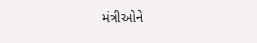મંત્રીઓને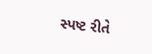સ્પષ્ટ રીતે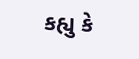કહ્યુ કે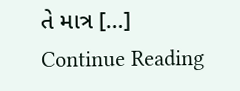તે માત્ર […]
Continue Reading